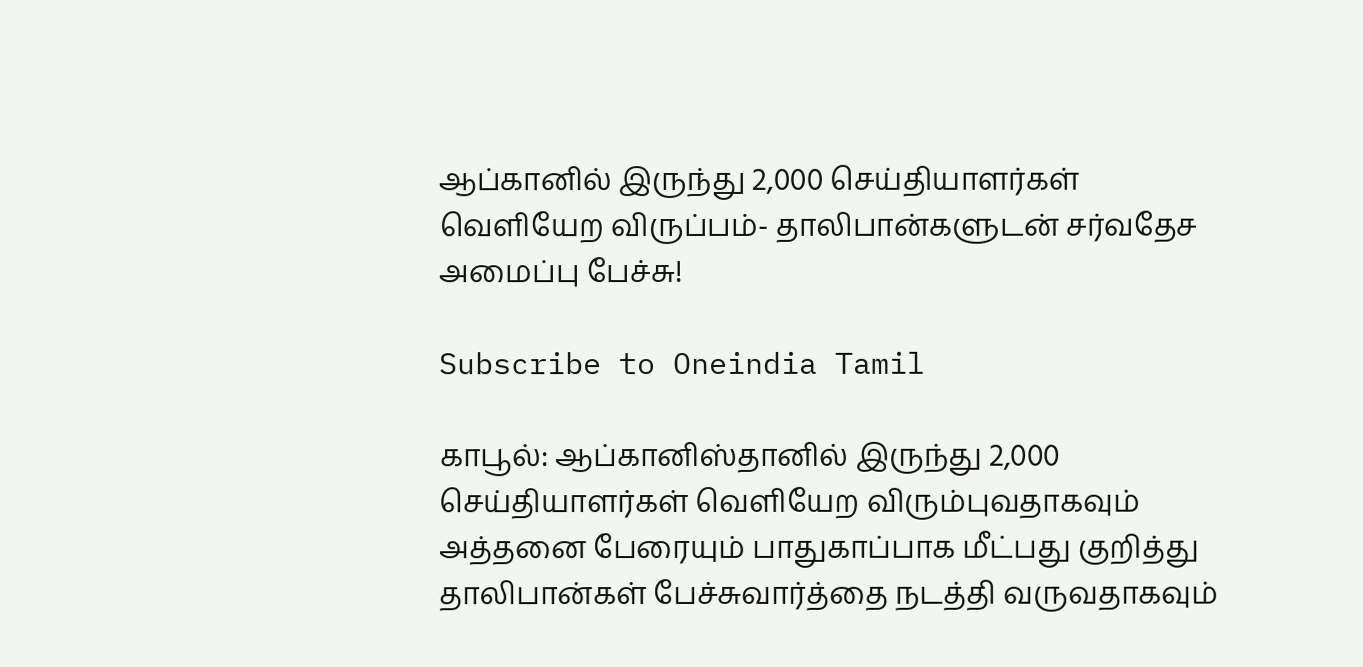ஆப்கானில் இருந்து 2,000 செய்தியாளர்கள் வெளியேற விருப்பம்- தாலிபான்களுடன் சர்வதேச அமைப்பு பேச்சு!

Subscribe to Oneindia Tamil

காபூல்: ஆப்கானிஸ்தானில் இருந்து 2,000 செய்தியாளர்கள் வெளியேற விரும்புவதாகவும் அத்தனை பேரையும் பாதுகாப்பாக மீட்பது குறித்து தாலிபான்கள் பேச்சுவார்த்தை நடத்தி வருவதாகவும்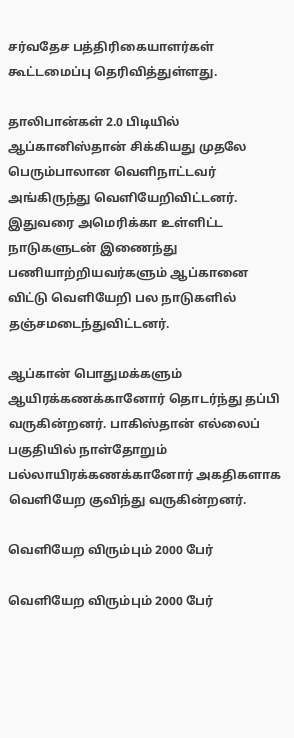சர்வதேச பத்திரிகையாளர்கள் கூட்டமைப்பு தெரிவித்துள்ளது.

தாலிபான்கள் 2.0 பிடியில் ஆப்கானிஸ்தான் சிக்கியது முதலே பெரும்பாலான வெளிநாட்டவர் அங்கிருந்து வெளியேறிவிட்டனர். இதுவரை அமெரிக்கா உள்ளிட்ட நாடுகளுடன் இணைந்து பணியாற்றியவர்களும் ஆப்கானை விட்டு வெளியேறி பல நாடுகளில் தஞ்சமடைந்துவிட்டனர்.

ஆப்கான் பொதுமக்களும் ஆயிரக்கணக்கானோர் தொடர்ந்து தப்பி வருகின்றனர். பாகிஸ்தான் எல்லைப் பகுதியில் நாள்தோறும் பல்லாயிரக்கணக்கானோர் அகதிகளாக வெளியேற குவிந்து வருகின்றனர்.

வெளியேற விரும்பும் 2000 பேர்

வெளியேற விரும்பும் 2000 பேர்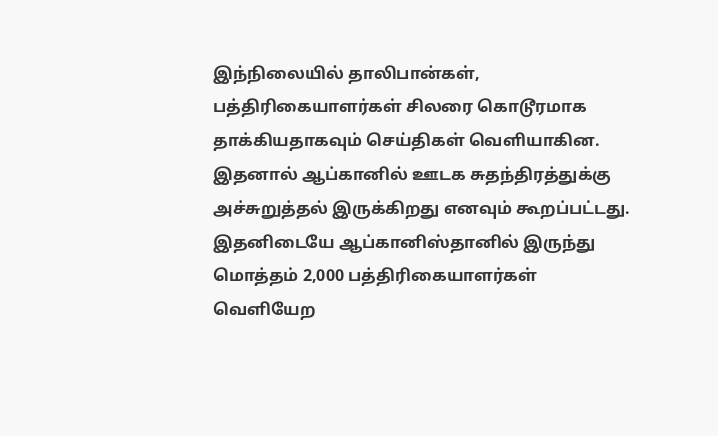இந்நிலையில் தாலிபான்கள், பத்திரிகையாளர்கள் சிலரை கொடூரமாக தாக்கியதாகவும் செய்திகள் வெளியாகின. இதனால் ஆப்கானில் ஊடக சுதந்திரத்துக்கு அச்சுறுத்தல் இருக்கிறது எனவும் கூறப்பட்டது. இதனிடையே ஆப்கானிஸ்தானில் இருந்து மொத்தம் 2,000 பத்திரிகையாளர்கள் வெளியேற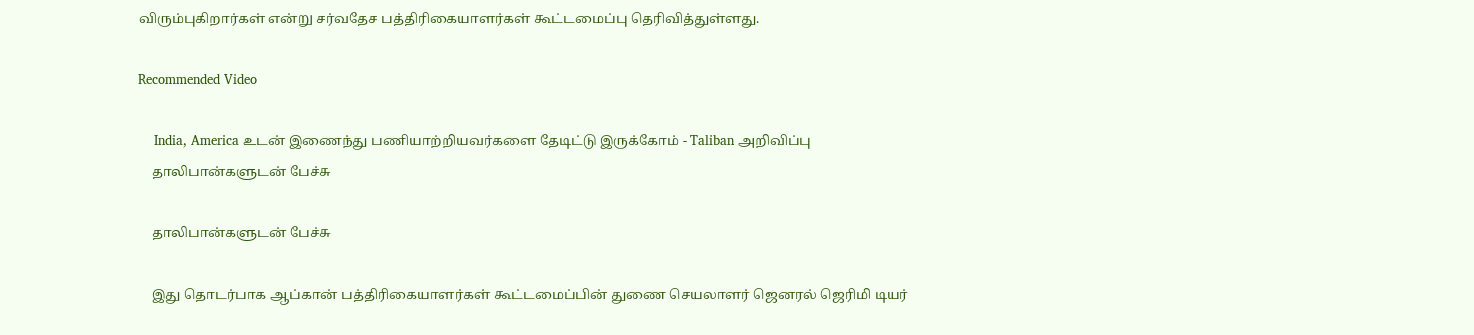விரும்புகிறார்கள் என்று சர்வதேச பத்திரிகையாளர்கள் கூட்டமைப்பு தெரிவித்துள்ளது.

Recommended Video

    India, America உடன் இணைந்து பணியாற்றியவர்களை தேடிட்டு இருக்கோம் - Taliban அறிவிப்பு
    தாலிபான்களுடன் பேச்சு

    தாலிபான்களுடன் பேச்சு

    இது தொடர்பாக ஆப்கான் பத்திரிகையாளர்கள் கூட்டமைப்பின் துணை செயலாளர் ஜெனரல் ஜெரிமி டியர்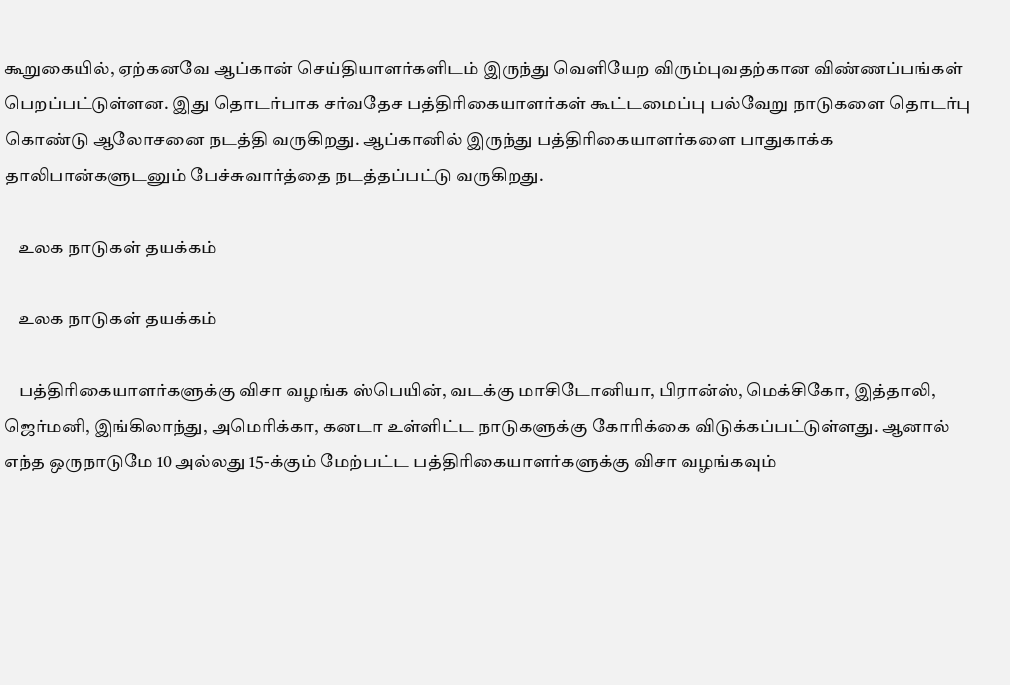கூறுகையில், ஏற்கனவே ஆப்கான் செய்தியாளர்களிடம் இருந்து வெளியேற விரும்புவதற்கான விண்ணப்பங்கள் பெறப்பட்டுள்ளன. இது தொடர்பாக சர்வதேச பத்திரிகையாளர்கள் கூட்டமைப்பு பல்வேறு நாடுகளை தொடர்பு கொண்டு ஆலோசனை நடத்தி வருகிறது. ஆப்கானில் இருந்து பத்திரிகையாளர்களை பாதுகாக்க தாலிபான்களுடனும் பேச்சுவார்த்தை நடத்தப்பட்டு வருகிறது.

    உலக நாடுகள் தயக்கம்

    உலக நாடுகள் தயக்கம்

    பத்திரிகையாளர்களுக்கு விசா வழங்க ஸ்பெயின், வடக்கு மாசிடோனியா, பிரான்ஸ், மெக்சிகோ, இத்தாலி, ஜெர்மனி, இங்கிலாந்து, அமெரிக்கா, கனடா உள்ளிட்ட நாடுகளுக்கு கோரிக்கை விடுக்கப்பட்டுள்ளது. ஆனால் எந்த ஒருநாடுமே 10 அல்லது 15-க்கும் மேற்பட்ட பத்திரிகையாளர்களுக்கு விசா வழங்கவும்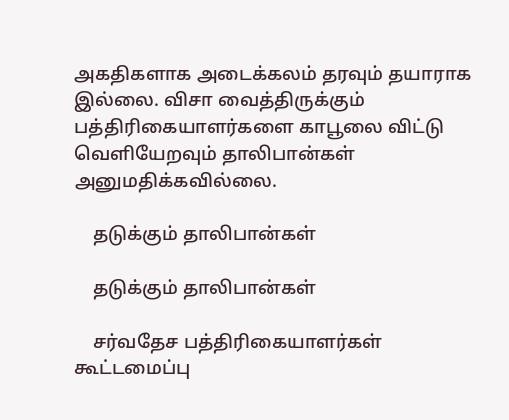அகதிகளாக அடைக்கலம் தரவும் தயாராக இல்லை. விசா வைத்திருக்கும் பத்திரிகையாளர்களை காபூலை விட்டு வெளியேறவும் தாலிபான்கள் அனுமதிக்கவில்லை.

    தடுக்கும் தாலிபான்கள்

    தடுக்கும் தாலிபான்கள்

    சர்வதேச பத்திரிகையாளர்கள் கூட்டமைப்பு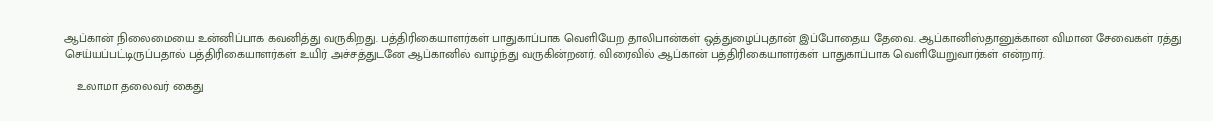ஆப்கான் நிலைமையை உன்னிப்பாக கவனித்து வருகிறது. பத்திரிகையாளர்கள் பாதுகாப்பாக வெளியேற தாலிபான்கள் ஒத்துழைப்புதான் இப்போதைய தேவை. ஆப்கானிஸ்தானுக்கான விமான சேவைகள் ரத்து செய்யப்பட்டிருப்பதால் பத்திரிகையாளர்கள் உயிர் அச்சத்துடனே ஆப்கானில் வாழ்ந்து வருகின்றனர். விரைவில் ஆப்கான் பத்திரிகையாளர்கள் பாதுகாப்பாக வெளியேறுவார்கள் என்றார்.

    உலாமா தலைவர் கைது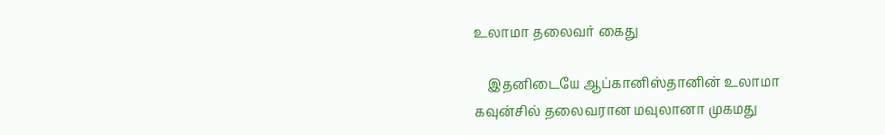உலாமா தலைவர் கைது

    இதனிடையே ஆப்கானிஸ்தானின் உலாமா கவுன்சில் தலைவரான மவுலானா முகமது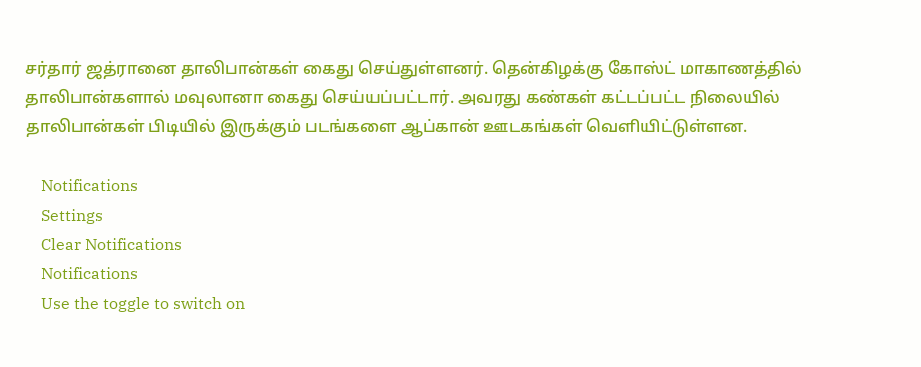சர்தார் ஜத்ரானை தாலிபான்கள் கைது செய்துள்ளனர். தென்கிழக்கு கோஸ்ட் மாகாணத்தில் தாலிபான்களால் மவுலானா கைது செய்யப்பட்டார். அவரது கண்கள் கட்டப்பட்ட நிலையில் தாலிபான்கள் பிடியில் இருக்கும் படங்களை ஆப்கான் ஊடகங்கள் வெளியிட்டுள்ளன.

    Notifications
    Settings
    Clear Notifications
    Notifications
    Use the toggle to switch on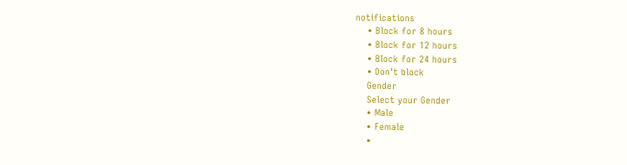notifications
    • Block for 8 hours
    • Block for 12 hours
    • Block for 24 hours
    • Don't block
    Gender
    Select your Gender
    • Male
    • Female
    •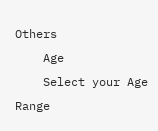Others
    Age
    Select your Age Range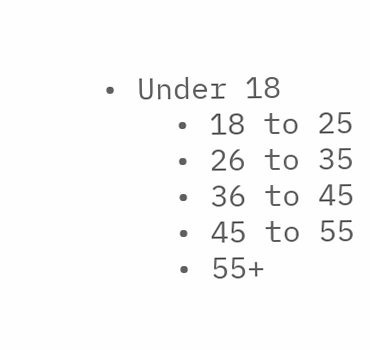• Under 18
    • 18 to 25
    • 26 to 35
    • 36 to 45
    • 45 to 55
    • 55+